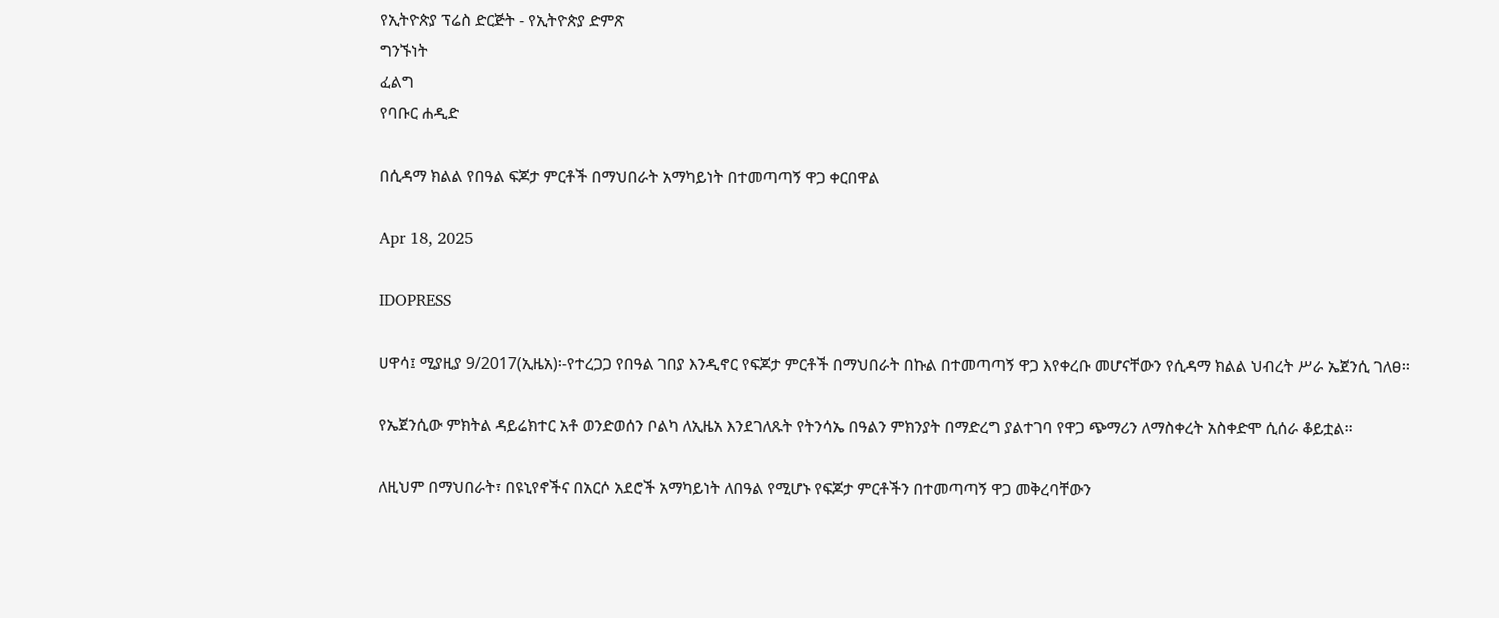የኢትዮጵያ ፕሬስ ድርጅት - የኢትዮጵያ ድምጽ
ግንኙነት
ፈልግ
የባቡር ሐዲድ

በሲዳማ ክልል የበዓል ፍጆታ ምርቶች በማህበራት አማካይነት በተመጣጣኝ ዋጋ ቀርበዋል

Apr 18, 2025

IDOPRESS

ሀዋሳ፤ ሚያዚያ 9/2017(ኢዜአ)፡-የተረጋጋ የበዓል ገበያ እንዲኖር የፍጆታ ምርቶች በማህበራት በኩል በተመጣጣኝ ዋጋ እየቀረቡ መሆናቸውን የሲዳማ ክልል ህብረት ሥራ ኤጀንሲ ገለፀ፡፡

የኤጀንሲው ምክትል ዳይሬክተር አቶ ወንድወሰን ቦልካ ለኢዜአ እንደገለጹት የትንሳኤ በዓልን ምክንያት በማድረግ ያልተገባ የዋጋ ጭማሪን ለማስቀረት አስቀድሞ ሲሰራ ቆይቷል፡፡

ለዚህም በማህበራት፣ በዩኒየኖችና በአርሶ አደሮች አማካይነት ለበዓል የሚሆኑ የፍጆታ ምርቶችን በተመጣጣኝ ዋጋ መቅረባቸውን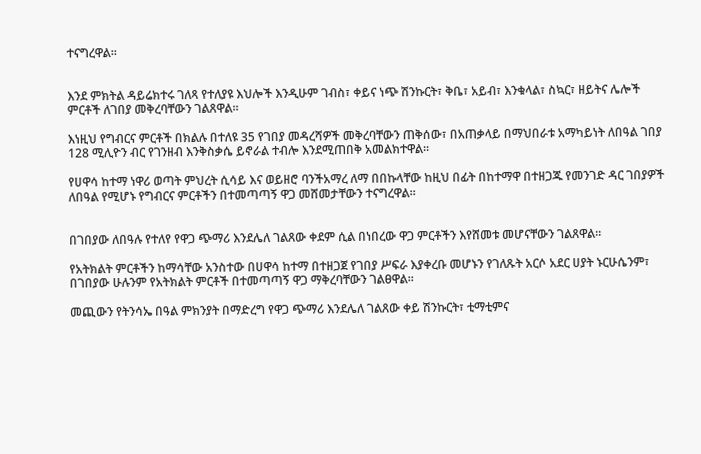ተናግረዋል፡፡


እንደ ምክትል ዳይሬክተሩ ገለጻ የተለያዩ እህሎች እንዲሁም ገብስ፣ ቀይና ነጭ ሽንኩርት፣ ቅቤ፣ አይብ፣ እንቁላል፣ ስኳር፣ ዘይትና ሌሎች ምርቶች ለገበያ መቅረባቸውን ገልጸዋል፡፡

እነዚህ የግብርና ምርቶች በክልሉ በተለዩ 35 የገበያ መዳረሻዎች መቅረባቸውን ጠቅሰው፣ በአጠቃላይ በማህበራቱ አማካይነት ለበዓል ገበያ 128 ሚሊዮን ብር የገንዘብ እንቅስቃሴ ይኖራል ተብሎ እንደሚጠበቅ አመልክተዋል።

የሀዋሳ ከተማ ነዋሪ ወጣት ምህረት ሲሳይ እና ወይዘሮ ባንችአማረ ለማ በበኩላቸው ከዚህ በፊት በከተማዋ በተዘጋጁ የመንገድ ዳር ገበያዎች ለበዓል የሚሆኑ የግብርና ምርቶችን በተመጣጣኝ ዋጋ መሸመታቸውን ተናግረዋል።


በገበያው ለበዓሉ የተለየ የዋጋ ጭማሪ እንደሌለ ገልጸው ቀደም ሲል በነበረው ዋጋ ምርቶችን እየሸመቱ መሆናቸውን ገልጸዋል።

የአትክልት ምርቶችን ከማሳቸው አንስተው በሀዋሳ ከተማ በተዘጋጀ የገበያ ሥፍራ እያቀረቡ መሆኑን የገለጹት አርሶ አደር ሀያት ኑርሁሴንም፣ በገበያው ሁሉንም የአትክልት ምርቶች በተመጣጣኝ ዋጋ ማቅረባቸውን ገልፀዋል፡፡

መጪውን የትንሳኤ በዓል ምክንያት በማድረግ የዋጋ ጭማሪ እንደሌለ ገልጸው ቀይ ሽንኩርት፣ ቲማቲምና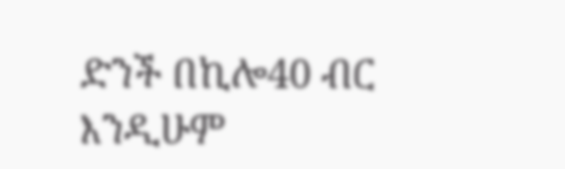ድንች በኪሎ40 ብር እንዲሁም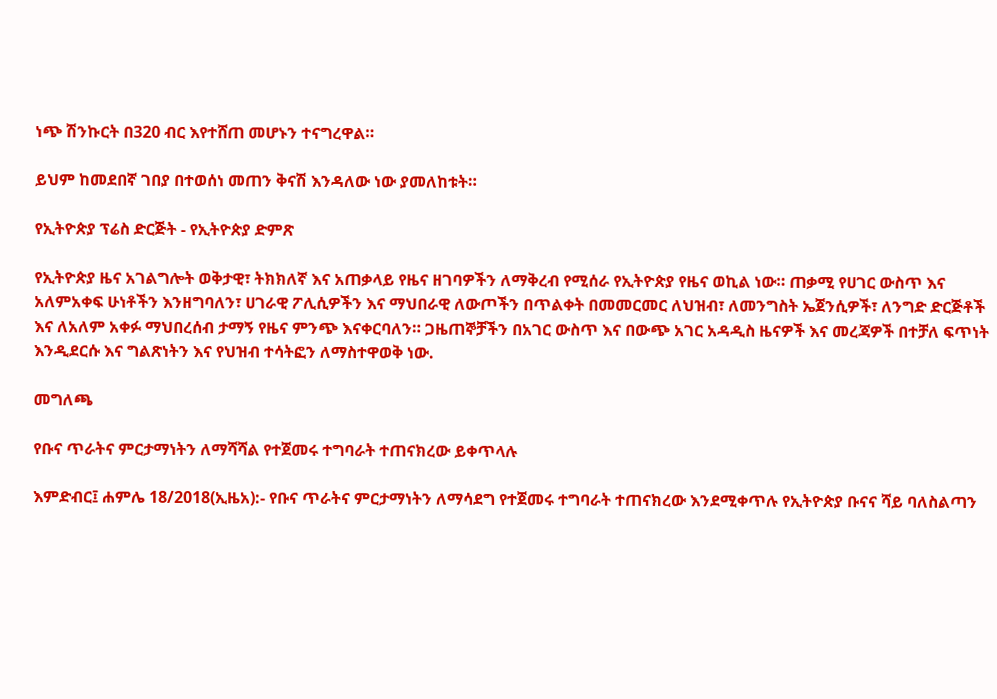ነጭ ሽንኩርት በ320 ብር እየተሸጠ መሆኑን ተናግረዋል።

ይህም ከመደበኛ ገበያ በተወሰነ መጠን ቅናሽ እንዳለው ነው ያመለከቱት።

የኢትዮጵያ ፕሬስ ድርጅት - የኢትዮጵያ ድምጽ

የኢትዮጵያ ዜና አገልግሎት ወቅታዊ፣ ትክክለኛ እና አጠቃላይ የዜና ዘገባዎችን ለማቅረብ የሚሰራ የኢትዮጵያ የዜና ወኪል ነው። ጠቃሚ የሀገር ውስጥ እና አለምአቀፍ ሁነቶችን እንዘግባለን፣ ሀገራዊ ፖሊሲዎችን እና ማህበራዊ ለውጦችን በጥልቀት በመመርመር ለህዝብ፣ ለመንግስት ኤጀንሲዎች፣ ለንግድ ድርጅቶች እና ለአለም አቀፉ ማህበረሰብ ታማኝ የዜና ምንጭ እናቀርባለን። ጋዜጠኞቻችን በአገር ውስጥ እና በውጭ አገር አዳዲስ ዜናዎች እና መረጃዎች በተቻለ ፍጥነት እንዲደርሱ እና ግልጽነትን እና የህዝብ ተሳትፎን ለማስተዋወቅ ነው.

መግለጫ

የቡና ጥራትና ምርታማነትን ለማሻሻል የተጀመሩ ተግባራት ተጠናክረው ይቀጥላሉ

እምድብር፤ ሐምሌ 18/2018(ኢዜአ):- የቡና ጥራትና ምርታማነትን ለማሳደግ የተጀመሩ ተግባራት ተጠናክረው እንደሚቀጥሉ የኢትዮጵያ ቡናና ሻይ ባለስልጣን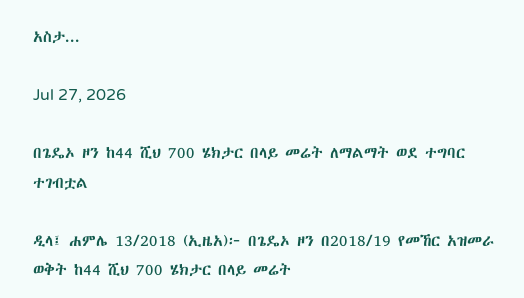አስታ...

Jul 27, 2026

በጌዴኦ ዞን ከ44 ሺህ 700 ሄክታር በላይ መሬት ለማልማት ወደ ተግባር ተገብቷል

ዲላ፤ ሐምሌ 13/2018 (ኢዜአ)፦ በጌዴኦ ዞን በ2018/19 የመኸር አዝመራ ወቅት ከ44 ሺህ 700 ሄክታር በላይ መሬት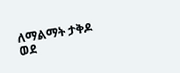ለማልማት ታቅዶ ወደ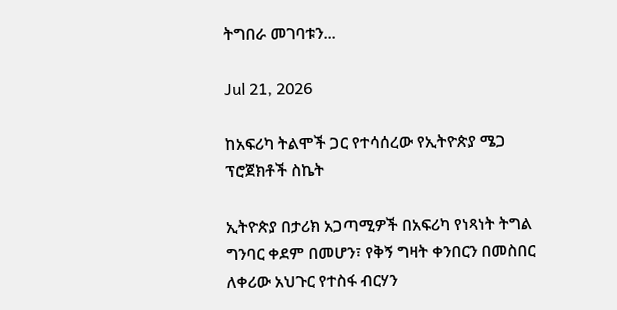ትግበራ መገባቱን...

Jul 21, 2026

ከአፍሪካ ትልሞች ጋር የተሳሰረው የኢትዮጵያ ሜጋ ፕሮጀክቶች ስኬት

ኢትዮጵያ በታሪክ አጋጣሚዎች በአፍሪካ የነጻነት ትግል ግንባር ቀደም በመሆን፣ የቅኝ ግዛት ቀንበርን በመስበር ለቀሪው አህጉር የተስፋ ብርሃን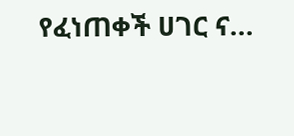የፈነጠቀች ሀገር ና...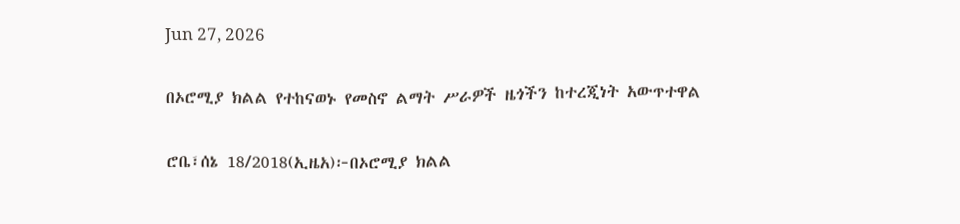Jun 27, 2026

በኦሮሚያ ክልል የተከናወኑ የመስኖ ልማት ሥራዎች ዜጎችን ከተረጂነት አውጥተዋል

ሮቤ፣ሰኔ 18/2018(ኢዜአ)፦በኦሮሚያ ክልል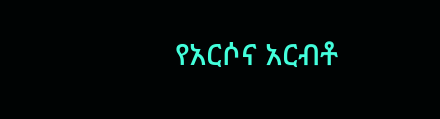የአርሶና አርብቶ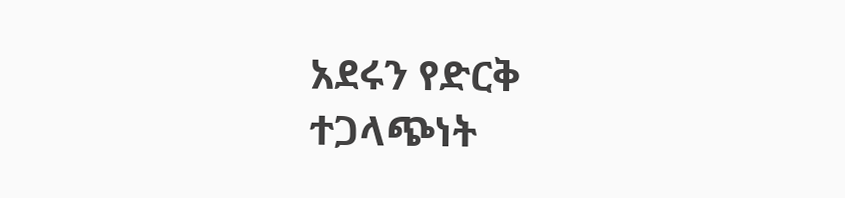አደሩን የድርቅ ተጋላጭነት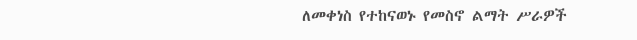ለመቀነስ የተከናወኑ የመስኖ ልማት ሥራዎች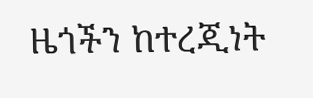ዜጎችን ከተረጂነት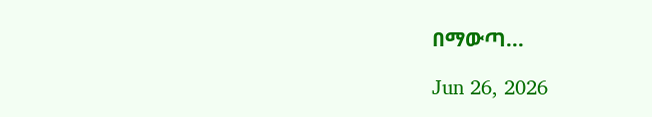በማውጣ...

Jun 26, 2026